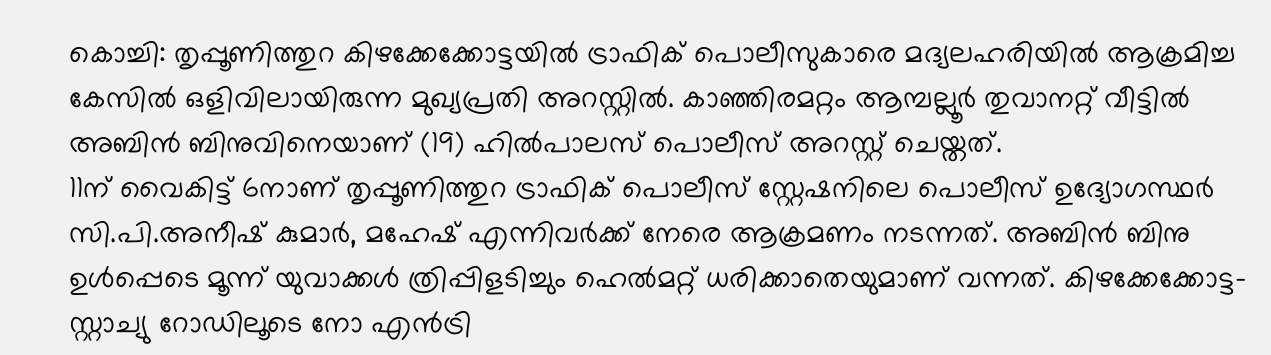കൊച്ചി: തൃപ്പൂണിത്തുറ കിഴക്കേക്കോട്ടയിൽ ട്രാഫിക് പൊലീസുകാരെ മദ്യലഹരിയിൽ ആക്രമിച്ച കേസിൽ ഒളിവിലായിരുന്ന മുഖ്യപ്രതി അറസ്റ്റിൽ. കാഞ്ഞിരമറ്റം ആമ്പല്ലൂർ തുവാനറ്റ് വീട്ടിൽ അബിൻ ബിനുവിനെയാണ് (19) ഹിൽപാലസ് പൊലീസ് അറസ്റ്റ് ചെയ്തത്.
11ന് വൈകിട്ട് 6നാണ് തൃപ്പൂണിത്തുറ ട്രാഫിക് പൊലീസ് സ്റ്റേഷനിലെ പൊലീസ് ഉദ്യോഗസ്ഥർ സി.പി.അനീഷ് കുമാർ, മഹേഷ് എന്നിവർക്ക് നേരെ ആക്രമണം നടന്നത്. അബിൻ ബിനു ഉൾപ്പെടെ മൂന്ന് യുവാക്കൾ ത്രിപ്പിളടിച്ചും ഹെൽമറ്റ് ധരിക്കാതെയുമാണ് വന്നത്. കിഴക്കേക്കോട്ട-സ്റ്റാച്യു റോഡിലൂടെ നോ എൻട്രി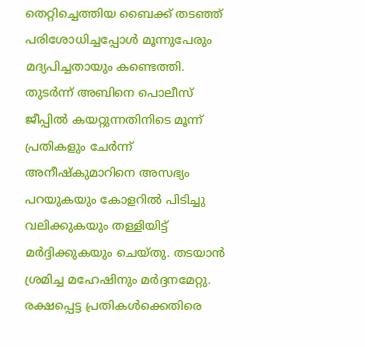തെറ്റിച്ചെത്തിയ ബൈക്ക് തടഞ്ഞ് പരിശോധിച്ചപ്പോൾ മൂന്നുപേരും മദ്യപിച്ചതായും കണ്ടെത്തി. തുടർന്ന് അബിനെ പൊലീസ് ജീപ്പിൽ കയറ്റുന്നതിനിടെ മൂന്ന് പ്രതികളും ചേർന്ന് അനീഷ്കുമാറിനെ അസഭ്യം പറയുകയും കോളറിൽ പിടിച്ചു വലിക്കുകയും തള്ളിയിട്ട് മർദ്ദിക്കുകയും ചെയ്തു. തടയാൻ ശ്രമിച്ച മഹേഷിനും മർദ്ദനമേറ്റു.
രക്ഷപ്പെട്ട പ്രതികൾക്കെതിരെ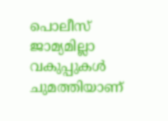പൊലീസ് ജാമ്യമില്ലാ വകുപ്പുകൾ ചുമത്തിയാണ്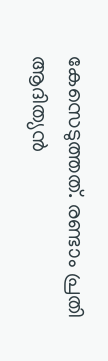കേസെടുത്തത്. രണ്ടാം പ്രതി ആദിത്യൻ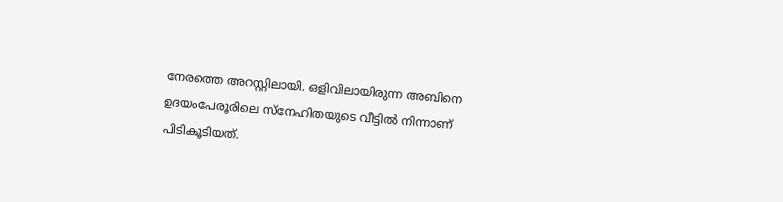നേരത്തെ അറസ്റ്റിലായി. ഒളിവിലായിരുന്ന അബിനെ ഉദയംപേരൂരിലെ സ്നേഹിതയുടെ വീട്ടിൽ നിന്നാണ് പിടികൂടിയത്.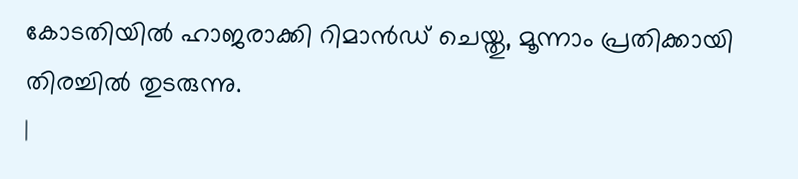കോടതിയിൽ ഹാജരാക്കി റിമാൻഡ് ചെയ്തു, മൂന്നാം പ്രതിക്കായി തിരച്ചിൽ തുടരുന്നു.
|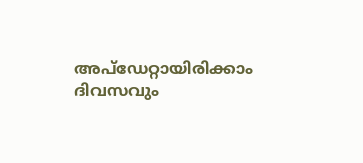അപ്ഡേറ്റായിരിക്കാം ദിവസവും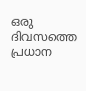ഒരു ദിവസത്തെ പ്രധാന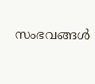സംഭവങ്ങൾ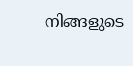നിങ്ങളുടെ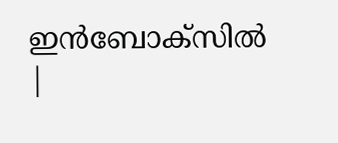ഇൻബോക്സിൽ |